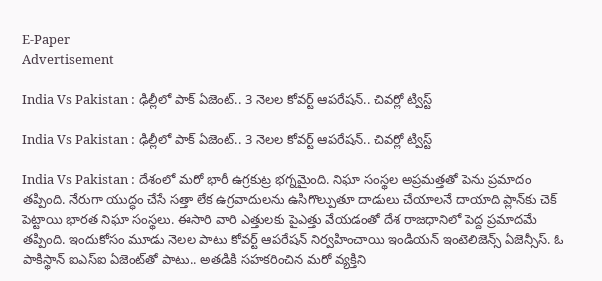E-Paper
Advertisement

India Vs Pakistan : ఢిల్లీలో పాక్ ఏజెంట్.. 3 నెలల కోవర్ట్ ఆపరేషన్.. చివర్లో ట్విస్ట్

India Vs Pakistan : ఢిల్లీలో పాక్ ఏజెంట్.. 3 నెలల కోవర్ట్ ఆపరేషన్.. చివర్లో ట్విస్ట్

India Vs Pakistan : దేశంలో మరో భారీ ఉగ్రకుట్ర భగ్నమైంది. నిఘా సంస్థల అప్రమత్తతో పెను ప్రమాదం తప్పింది. నేరుగా యుద్ధం చేసే సత్తా లేక ఉగ్రవాదులను ఉసిగొల్పుతూ దాడులు చేయాలనే దాయాది ప్లాన్‌కు చెక్‌ పెట్టాయి భారత నిఘా సంస్థలు. ఈసారి వారి ఎత్తులకు పైఎత్తు వేయడంతో దేశ రాజధానిలో పెద్ద ప్రమాదమే తప్పింది. ఇందుకోసం మూడు నెలల పాటు కోవర్ట్ ఆపరేషన్ నిర్వహించాయి ఇండియన్ ఇంటెలిజెన్స్‌ ఏజెన్సీస్. ఓ పాకిస్థాన్ ఐఎస్ఐ ఏజెంట్‌తో పాటు.. అతడికి సహకరించిన మరో వ్యక్తిని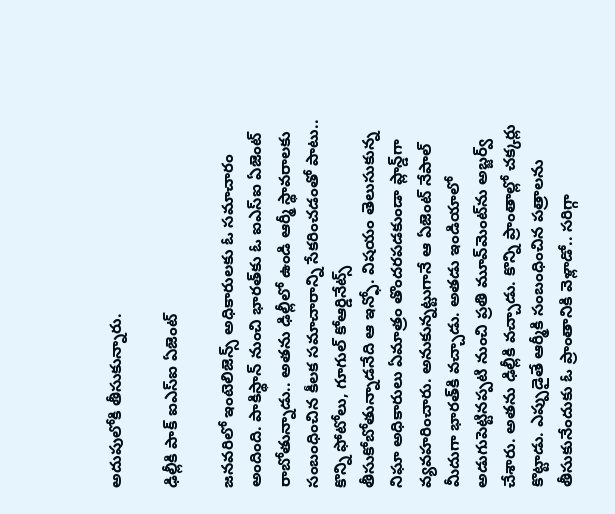అదుపులోకి తీసుకున్నారు.

ఢిల్లీకి పాక్ ఐఎస్‌ఐ ఏజెంట్

జనవరిలో ఇంటెలిజెన్స్ అధికారులకు ఓ సమాచారం అందింది. పాకిస్థాన్‌ నుంచి భారత్‌కు ఓ ఐఎస్ఐ ఏజెంట్ రాబోతున్నాడు.. అతను ఢిల్లీలో ఉండి ఆర్మీ స్థావరాలకు సంబంధించిన కీలక సమాచారాన్ని సేకరించడంతో పాటు.. కొన్ని ఫోటోలు, గూగుల్ కోఆర్డినేట్స్‌ తీసుకోబోతున్నాడనేది ఆ ఇన్ఫో. విషయం తెలుసుకున్న నిఘా అధికారులు ఏమాత్రం తొందరపడకుండా ప్లాన్డ్‌గా వ్యవహరించారు. అనుకున్నట్టుగానే ఆ ఏజెంట్ నేపాల్ మీదుగా భారత్‌కి వచ్చాడు. అతడు ఇండియాలో అడుగుపెట్టినప్పటి నుంచి ప్రతి మూవ్‌మెంట్‌ను అబ్జర్వ్ చేశారు. అతను ఢిల్లీకి వచ్చాడు. కొన్ని ప్రాంతాల్లో చక్కర్లు కొట్టాడు. ఎప్పుడైతే ఆర్మీకి సంబంధించిన పత్రాలను తీసుకునేందుకు ఓ ప్రాంతానికి వెళ్లాడో.. సరిగ్గా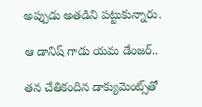అప్పుడు అతడిని పట్టుకున్నారు.

ఆ డానిష్ గాడు యమ డేంజర్..

తన చేతికందిన డాక్యుమెంట్స్‌తో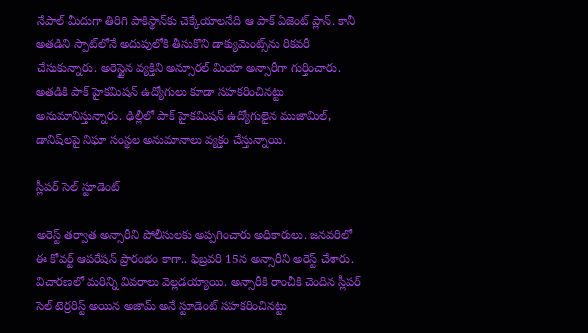నేపాల్‌ మీదుగా తిరిగి పాకిస్థాన్‌కు చెక్కేయాలనేది ఆ పాక్ ఏజెంట్ ప్లాన్. కానీ అతడిని స్పాట్‌లోనే అదుపులోకి తీసుకొని డాక్యుమెంట్స్‌ను రికవరీ చేసుకున్నారు. అరెస్టైన వ్యక్తిని అన్సూరల్ మియా అన్సారీగా గుర్తించారు. అతడికి పాక్ హైకమిషన్ ఉద్యోగులు కూడా సహకరించినట్టు అనుమానిస్తున్నారు. ఢిల్లీలో పాక్‌ హైకమిషన్ ఉద్యోగులైన ముజామిల్, డానిష్‌లపై నిఘా సంస్థల అనుమానాలు వ్యక్తం చేస్తున్నాయి.

స్లీపర్ సెల్ స్టూడెంట్

అరెస్ట్ తర్వాత అన్సారీని పోలీసులకు అప్పగించారు అధికారులు. జనవరిలో ఈ కోవర్ట్ ఆపరేషన్ ప్రారంభం కాగా.. ఫిబ్రవరి 15న అన్సారీని అరెస్ట్ చేశారు. విచారణలో మరిన్ని వివరాలు వెల్లడయ్యాయి. అన్సారీకి రాంచీకి చెందిన స్లీపర్ సెల్ టెర్రరిస్ట్ అయిన అజామ్ అనే స్టూడెంట్ సహకరించినట్టు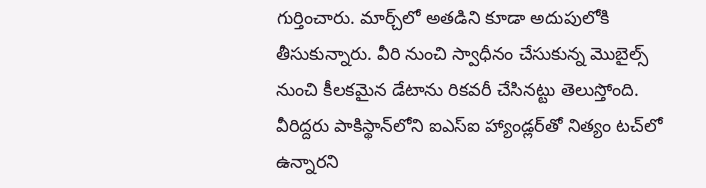గుర్తించారు. మార్చ్‌లో అతడిని కూడా అదుపులోకి తీసుకున్నారు. వీరి నుంచి స్వాధీనం చేసుకున్న మొబైల్స్ నుంచి కీలకమైన డేటాను రికవరీ చేసినట్టు తెలుస్తోంది. వీరిద్దరు పాకిస్థాన్‌లోని ఐఎస్‌ఐ హ్యాండ్లర్‌తో నిత్యం టచ్‌లో ఉన్నారని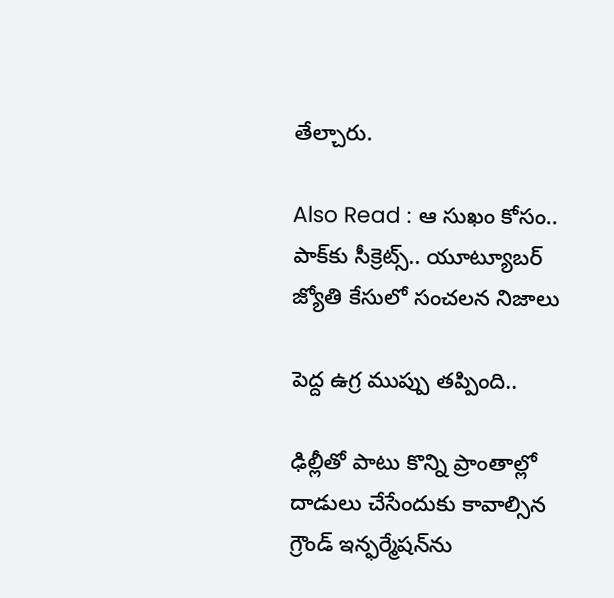తేల్చారు.

Also Read : ఆ సుఖం కోసం.. పాక్‌కు సీక్రెట్స్.. యూట్యూబర్ జ్యోతి కేసులో సంచలన నిజాలు

పెద్ద ఉగ్ర ముప్పు తప్పింది..

ఢిల్లీతో పాటు కొన్ని ప్రాంతాల్లో దాడులు చేసేందుకు కావాల్సిన గ్రౌండ్ ఇన్ఫర్మేషన్‌ను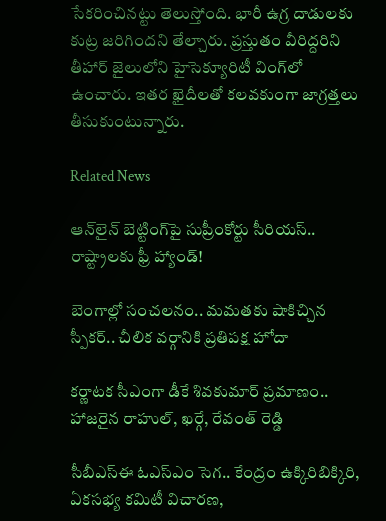సేకరించినట్టు తెలుస్తోంది. భారీ ఉగ్ర దాడులకు కుట్ర జరిగిందని తేల్చారు. ప్రస్తుతం వీరిద్దరిని తీహార్‌ జైలులోని హైసెక్యూరిటీ వింగ్‌లో ఉంచారు. ఇతర ఖైదీలతో కలవకుంగా జాగ్రత్తలు తీసుకుంటున్నారు.

Related News

ఆన్‌లైన్ బెట్టింగ్‌పై సుప్రీంకోర్టు సీరియస్.. రాష్ట్రాలకు ఫ్రీ హ్యాండ్!

బెంగాల్లో సంచలనం.. మమతకు షాకిచ్చిన స్పీకర్.. చీలిక వర్గానికి ప్రతిపక్ష హోదా

కర్ణాటక సీఎంగా డీకే శివకుమార్‌ ప్రమాణం.. హాజరైన రాహుల్, ఖర్గే, రేవంత్ రెడ్డి

సీబీఎస్ఈ ఓఎస్ఎం సెగ.. కేంద్రం ఉక్కిరిబిక్కిరి, ఏకసభ్య కమిటీ విచారణ,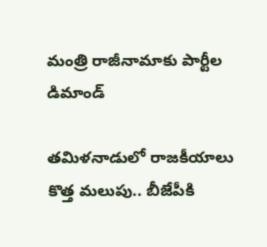మంత్రి రాజీనామాకు పార్టీల డిమాండ్

తమిళనాడులో రాజకీయాలు కొత్త మలుపు.. బీజేపీకి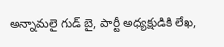అన్నామలై గుడ్ బై, పార్టీ అధ్యక్షుడికి లేఖ,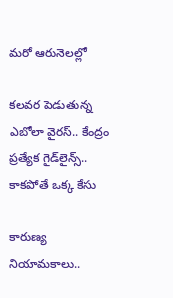మరో ఆరునెలల్లో

కలవర పెడుతున్న ఎబోలా వైరస్.. కేంద్రం ప్రత్యేక గైడ్‌లైన్స్.. కాకపోతే ఒక్క కేసు

కారుణ్య నియామకాలు..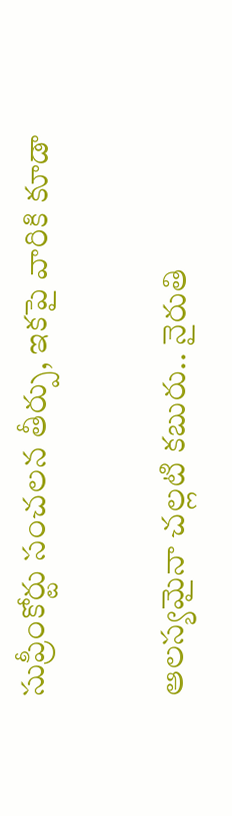సుప్రీంకోర్టు సంచలన తీర్పు, ఇకపై వారికి కూడా

ఆలస్యమైనా చల్లటి కబురు.. నైరుతి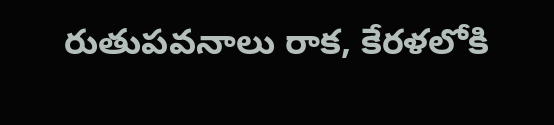రుతుపవనాలు రాక, కేరళలోకి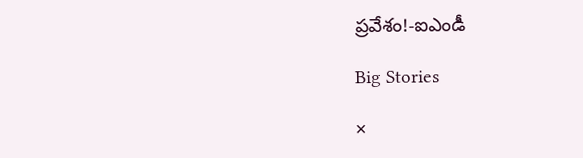ప్రవేశం!-ఐఎండీ

Big Stories

×